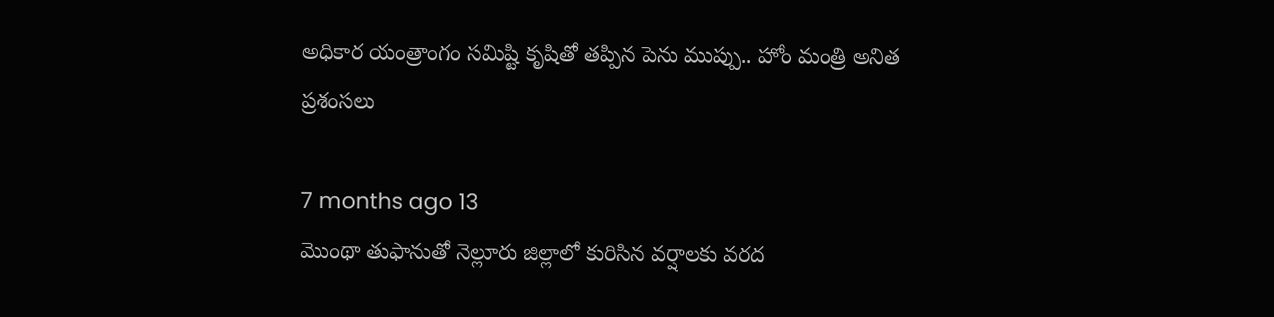అధికార యంత్రాంగం సమిష్టి కృషితో తప్పిన పెను ముప్పు.. హోం మంత్రి అనిత ప్రశంసలు

7 months ago 13
మొంథా తుఫానుతో నెల్లూరు జిల్లాలో కురిసిన వర్షాలకు వరద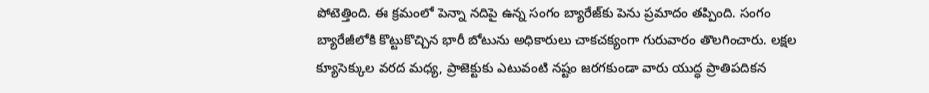పోటెత్తింది. ఈ క్రమంలో పెన్నా నదిపై ఉన్న సంగం బ్యారేజ్‌కు పెను ప్రమాదం తప్పింది. సంగం బ్యారేజీలోకి కొట్టుకొచ్చిన భారీ బోటును అధికారులు చాకచక్యంగా గురువారం తొలగించారు. లక్షల క్యూసెక్కుల వరద మధ్య, ప్రాజెక్టుకు ఎటువంటి నష్టం జరగకుండా వారు యుద్ధ ప్రాతిపదికన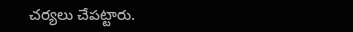చర్యలు చేపట్టారు.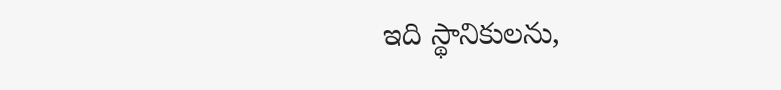ఇది స్థానికులను,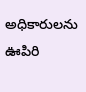అధికారులను ఊపిరి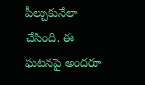పీల్చుకునేలా చేసింది. ఈ ఘటనపై అందరూ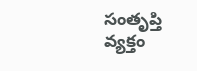సంతృప్తి వ్యక్తం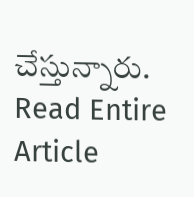చేస్తున్నారు.
Read Entire Article